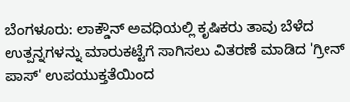ಬೆಂಗಳೂರು: ಲಾಕ್ಡೌನ್ ಅವಧಿಯಲ್ಲಿ ಕೃಷಿಕರು ತಾವು ಬೆಳೆದ ಉತ್ಪನ್ನಗಳನ್ನು ಮಾರುಕಟ್ಟೆಗೆ ಸಾಗಿಸಲು ವಿತರಣೆ ಮಾಡಿದ 'ಗ್ರೀನ್ ಪಾಸ್' ಉಪಯುಕ್ತತೆಯಿಂದ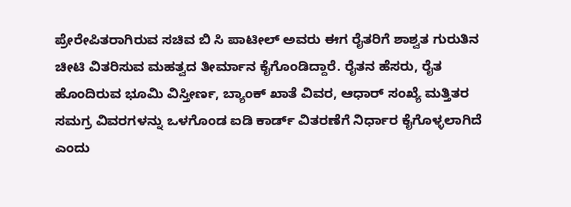ಪ್ರೇರೇಪಿತರಾಗಿರುವ ಸಚಿವ ಬಿ ಸಿ ಪಾಟೀಲ್ ಅವರು ಈಗ ರೈತರಿಗೆ ಶಾಶ್ವತ ಗುರುತಿನ ಚೀಟಿ ವಿತರಿಸುವ ಮಹತ್ವದ ತೀರ್ಮಾನ ಕೈಗೊಂಡಿದ್ದಾರೆ. ರೈತನ ಹೆಸರು, ರೈತ ಹೊಂದಿರುವ ಭೂಮಿ ವಿಸ್ತೀರ್ಣ, ಬ್ಯಾಂಕ್ ಖಾತೆ ವಿವರ, ಆಧಾರ್ ಸಂಖ್ಯೆ ಮತ್ತಿತರ ಸಮಗ್ರ ವಿವರಗಳನ್ನು ಒಳಗೊಂಡ ಐಡಿ ಕಾರ್ಡ್ ವಿತರಣೆಗೆ ನಿರ್ಧಾರ ಕೈಗೊಳ್ಳಲಾಗಿದೆ ಎಂದು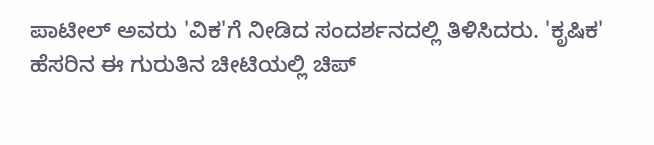ಪಾಟೀಲ್ ಅವರು 'ವಿಕ'ಗೆ ನೀಡಿದ ಸಂದರ್ಶನದಲ್ಲಿ ತಿಳಿಸಿದರು. 'ಕೃಷಿಕ' ಹೆಸರಿನ ಈ ಗುರುತಿನ ಚೀಟಿಯಲ್ಲಿ ಚಿಪ್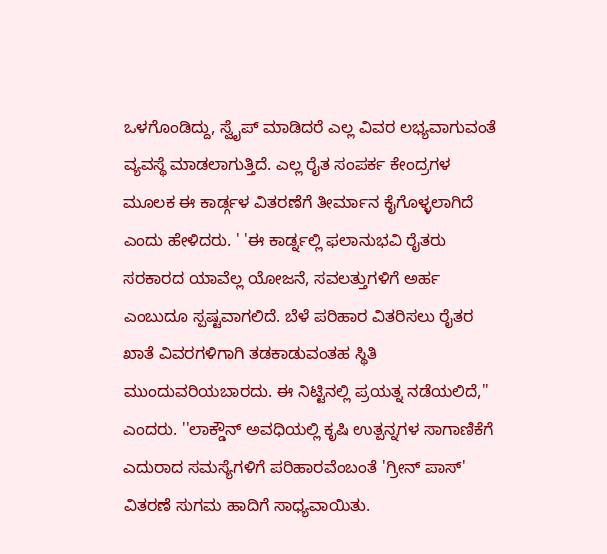ಒಳಗೊಂಡಿದ್ದು, ಸ್ವೈಪ್ ಮಾಡಿದರೆ ಎಲ್ಲ ವಿವರ ಲಭ್ಯವಾಗುವಂತೆ ವ್ಯವಸ್ಥೆ ಮಾಡಲಾಗುತ್ತಿದೆ. ಎಲ್ಲ ರೈತ ಸಂಪರ್ಕ ಕೇಂದ್ರಗಳ ಮೂಲಕ ಈ ಕಾರ್ಡ್ಗಳ ವಿತರಣೆಗೆ ತೀರ್ಮಾನ ಕೈಗೊಳ್ಳಲಾಗಿದೆ ಎಂದು ಹೇಳಿದರು. ' 'ಈ ಕಾರ್ಡ್ನಲ್ಲಿ ಫಲಾನುಭವಿ ರೈತರು ಸರಕಾರದ ಯಾವೆಲ್ಲ ಯೋಜನೆ, ಸವಲತ್ತುಗಳಿಗೆ ಅರ್ಹ ಎಂಬುದೂ ಸ್ಪಷ್ಟವಾಗಲಿದೆ. ಬೆಳೆ ಪರಿಹಾರ ವಿತರಿಸಲು ರೈತರ ಖಾತೆ ವಿವರಗಳಿಗಾಗಿ ತಡಕಾಡುವಂತಹ ಸ್ಥಿತಿ ಮುಂದುವರಿಯಬಾರದು. ಈ ನಿಟ್ಟಿನಲ್ಲಿ ಪ್ರಯತ್ನ ನಡೆಯಲಿದೆ,'' ಎಂದರು. ''ಲಾಕ್ಡೌನ್ ಅವಧಿಯಲ್ಲಿ ಕೃಷಿ ಉತ್ಪನ್ನಗಳ ಸಾಗಾಣಿಕೆಗೆ ಎದುರಾದ ಸಮಸ್ಯೆಗಳಿಗೆ ಪರಿಹಾರವೆಂಬಂತೆ 'ಗ್ರೀನ್ ಪಾಸ್' ವಿತರಣೆ ಸುಗಮ ಹಾದಿಗೆ ಸಾಧ್ಯವಾಯಿತು.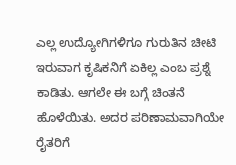ಎಲ್ಲ ಉದ್ಯೋಗಿಗಳಿಗೂ ಗುರುತಿನ ಚೀಟಿ ಇರುವಾಗ ಕೃಷಿಕನಿಗೆ ಏಕಿಲ್ಲ ಎಂಬ ಪ್ರಶ್ನೆ ಕಾಡಿತು. ಆಗಲೇ ಈ ಬಗ್ಗೆ ಚಿಂತನೆ ಹೊಳೆಯಿತು. ಅದರ ಪರಿಣಾಮವಾಗಿಯೇ ರೈತರಿಗೆ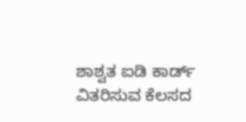ಶಾಶ್ವತ ಐಡಿ ಕಾರ್ಡ್ ವಿತರಿಸುವ ಕೆಲಸದ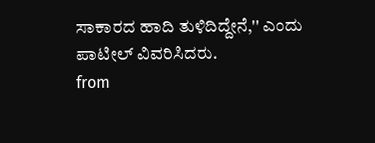ಸಾಕಾರದ ಹಾದಿ ತುಳಿದಿದ್ದೇನೆ,'' ಎಂದು ಪಾಟೀಲ್ ವಿವರಿಸಿದರು.
from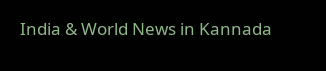India & World News in Kannada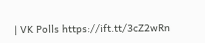| VK Polls https://ift.tt/3cZ2wRn